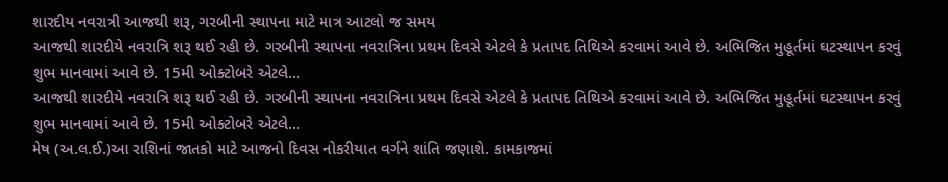શારદીય નવરાત્રી આજથી શરૂ, ગરબીની સ્થાપના માટે માત્ર આટલો જ સમય
આજથી શારદીયે નવરાત્રિ શરૂ થઈ રહી છે. ગરબીની સ્થાપના નવરાત્રિના પ્રથમ દિવસે એટલે કે પ્રતાપદ તિથિએ કરવામાં આવે છે. અભિજિત મુહૂર્તમાં ઘટસ્થાપન કરવું શુભ માનવામાં આવે છે. 15મી ઓક્ટોબરે એટલે…
આજથી શારદીયે નવરાત્રિ શરૂ થઈ રહી છે. ગરબીની સ્થાપના નવરાત્રિના પ્રથમ દિવસે એટલે કે પ્રતાપદ તિથિએ કરવામાં આવે છે. અભિજિત મુહૂર્તમાં ઘટસ્થાપન કરવું શુભ માનવામાં આવે છે. 15મી ઓક્ટોબરે એટલે…
મેષ (અ.લ.ઈ.)આ રાશિનાં જાતકો માટે આજનો દિવસ નોકરીયાત વર્ગને શાંતિ જણાશે. કામકાજમાં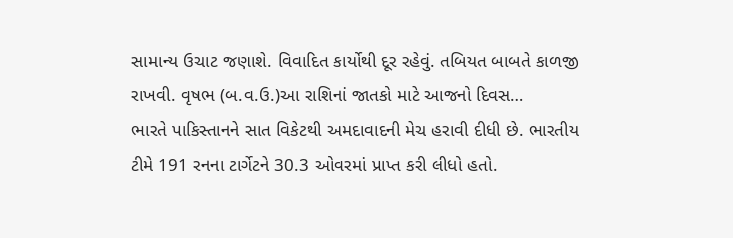સામાન્ય ઉચાટ જણાશે. વિવાદિત કાર્યોથી દૂર રહેવું. તબિયત બાબતે કાળજી રાખવી. વૃષભ (બ.વ.ઉ.)આ રાશિનાં જાતકો માટે આજનો દિવસ…
ભારતે પાકિસ્તાનને સાત વિકેટથી અમદાવાદની મેચ હરાવી દીધી છે. ભારતીય ટીમે 191 રનના ટાર્ગેટને 30.3 ઓવરમાં પ્રાપ્ત કરી લીધો હતો.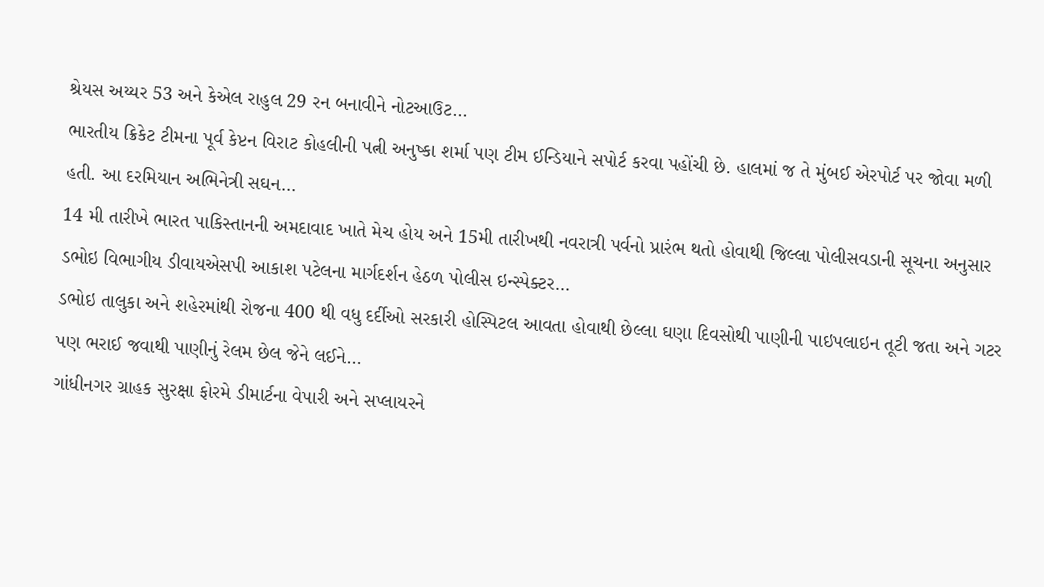શ્રેયસ અય્યર 53 અને કેએલ રાહુલ 29 રન બનાવીને નોટઆઉટ…
ભારતીય ક્રિકેટ ટીમના પૂર્વ કેપ્ટન વિરાટ કોહલીની પત્ની અનુષ્કા શર્મા પણ ટીમ ઈન્ડિયાને સપોર્ટ કરવા પહોંચી છે. હાલમાં જ તે મુંબઈ એરપોર્ટ પર જોવા મળી હતી. આ દરમિયાન અભિનેત્રી સઘન…
14 મી તારીખે ભારત પાકિસ્તાનની અમદાવાદ ખાતે મેચ હોય અને 15મી તારીખથી નવરાત્રી પર્વનો પ્રારંભ થતો હોવાથી જિલ્લા પોલીસવડાની સૂચના અનુસાર ડભોઇ વિભાગીય ડીવાયએસપી આકાશ પટેલના માર્ગદર્શન હેઠળ પોલીસ ઇન્સ્પેક્ટર…
ડભોઇ તાલુકા અને શહેરમાંથી રોજના 400 થી વધુ દર્દીઓ સરકારી હોસ્પિટલ આવતા હોવાથી છેલ્લા ઘણા દિવસોથી પાણીની પાઇપલાઇન તૂટી જતા અને ગટર પણ ભરાઈ જવાથી પાણીનું રેલમ છેલ જેને લઈને…
ગાંધીનગર ગ્રાહક સુરક્ષા ફોરમે ડીમાર્ટના વેપારી અને સપ્લાયરને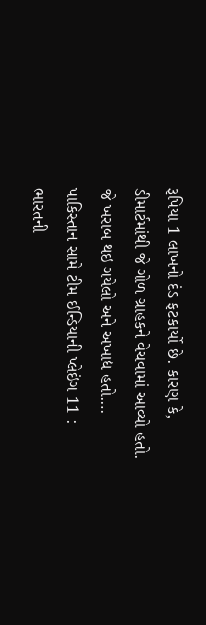રૂપિયા 1 લાખનો દંડ ફટકાર્યો છે. કારણ કે, ડીમાર્ટમાંથી જે ગોળ ગ્રાહકને વેચવામાં આવ્યો હતો. જે ખરાબ થઇ ગયેલો અને અખાદ્ય હતો.…
પાકિસ્તાન સામે ટીમ ઈન્ડિયાની પ્લેઇંગ 11 : ભારતની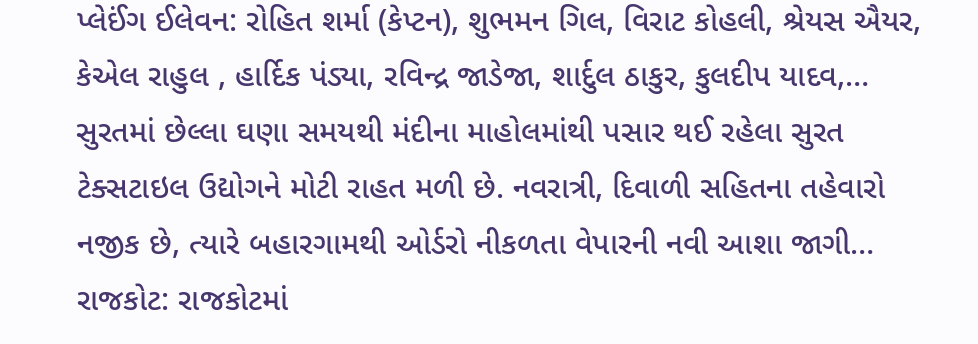પ્લેઈંગ ઈલેવન: રોહિત શર્મા (કેપ્ટન), શુભમન ગિલ, વિરાટ કોહલી, શ્રેયસ ઐયર, કેએલ રાહુલ , હાર્દિક પંડ્યા, રવિન્દ્ર જાડેજા, શાર્દુલ ઠાકુર, કુલદીપ યાદવ,…
સુરતમાં છેલ્લા ઘણા સમયથી મંદીના માહોલમાંથી પસાર થઈ રહેલા સુરત ટેક્સટાઇલ ઉદ્યોગને મોટી રાહત મળી છે. નવરાત્રી, દિવાળી સહિતના તહેવારો નજીક છે, ત્યારે બહારગામથી ઓર્ડરો નીકળતા વેપારની નવી આશા જાગી…
રાજકોટ: રાજકોટમાં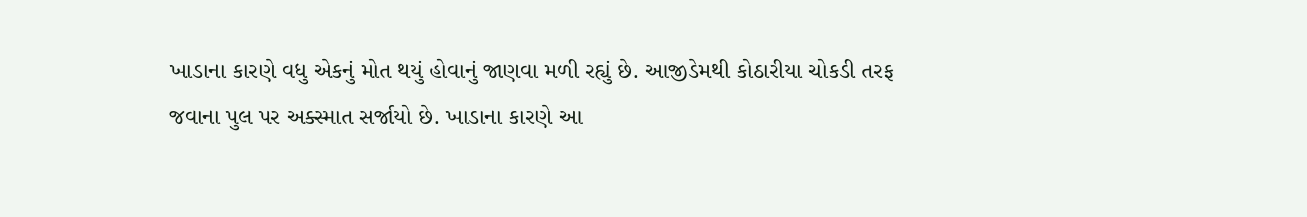ખાડાના કારણે વધુ એકનું મોત થયું હોવાનું જાણવા મળી રહ્યું છે. આજીડેમથી કોઠારીયા ચોકડી તરફ જવાના પુલ પર અક્સ્માત સર્જાયો છે. ખાડાના કારણે આ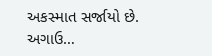અકસ્માત સર્જાયો છે. અગાઉ…